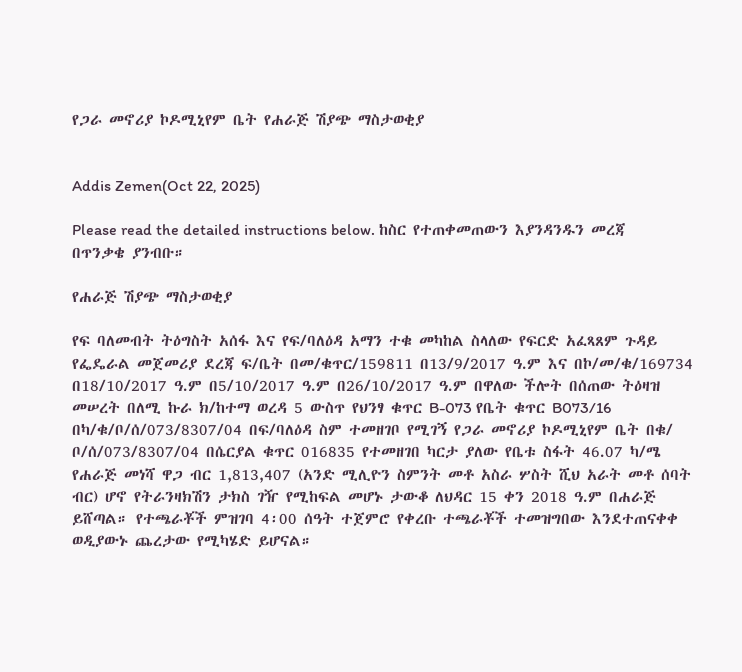የጋራ መኖሪያ ኮዶሚኒየም ቤት የሐራጅ ሽያጭ ማስታወቂያ


Addis Zemen(Oct 22, 2025)

Please read the detailed instructions below. ከስር የተጠቀመጠውን እያንዳንዱን መረጃ በጥንቃቄ ያንብቡ።

የሐራጅ ሽያጭ ማስታወቂያ

የፍ ባለመብት ትዕግስት አሰፋ እና የፍ/ባለዕዳ አማን ተቁ መካከል ስላለው የፍርድ አፈጻጸም ጉዳይ የፌዴራል መጀመሪያ ደረጃ ፍ/ቤት በመ/ቁጥር/159811 በ13/9/2017 ዓ.ም እና በኮ/መ/ቁ/169734 በ18/10/2017 ዓ.ም በ5/10/2017 ዓ.ም በ26/10/2017 ዓ.ም በዋለው ችሎት በሰጠው ትዕዛዝ መሠረት በለሚ ኩራ ክ/ከተማ ወረዳ 5 ውስጥ የህንፃ ቁጥር B-073 የቤት ቁጥር B073/16 በካ/ቁ/ቦ/ሰ/073/8307/04 በፍ/ባለዕዳ ስም ተመዘገቦ የሚገኝ የጋራ መኖሪያ ኮዶሚኒየም ቤት በቁ/ ቦ/ሰ/073/8307/04 በሴርያል ቁጥር 016835 የተመዘገበ ካርታ ያለው የቤቱ ስፋት 46.07 ካ/ሜ የሐራጅ መነሻ ዋጋ ብር 1,813,407 (አንድ ሚሊዮን ስምንት መቶ አስራ ሦስት ሺህ አራት መቶ ሰባት ብር) ሆኖ የትራንዛክሽን ታክስ ገዥ የሚከፍል መሆኑ ታውቆ ለህዳር 15 ቀን 2018 ዓ.ም በሐራጅ ይሸጣል። የተጫራቾች ምዝገባ 4፡00 ሰዓት ተጀምሮ የቀረቡ ተጫራቾች ተመዝግበው እንደተጠናቀቀ ወዲያውኑ ጨረታው የሚካሄድ ይሆናል።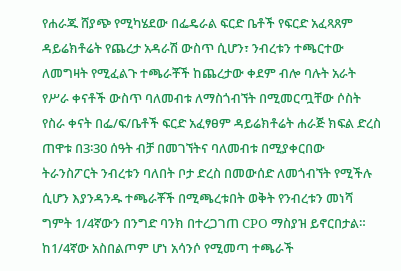የሐራጁ ሸያጭ የሚካሄደው በፌዴራል ፍርድ ቤቶች የፍርድ አፈጻጸም ዳይሬክቶሬት የጨረታ አዳራሽ ውስጥ ሲሆን፣ ንብረቱን ተጫርተው ለመግዛት የሚፈልጉ ተጫራቾች ከጨረታው ቀደም ብሎ ባሉት አራት የሥራ ቀናቶች ውስጥ ባለመብቱ ለማስጎብኘት በሚመርጧቸው ሶስት የስራ ቀናት በፌ/ፍ/ቤቶች ፍርድ አፈፃፀም ዳይሬክቶሬት ሐራጅ ክፍል ድረስ ጠዋቱ በ3፡30 ሰዓት ብቻ በመገኘትና ባለመብቱ በሚያቀርበው ትራንስፖርት ንብረቱን ባለበት ቦታ ድረስ በመውሰድ ለመጎብኘት የሚችሉ ሲሆን እያንዳንዱ ተጫራቾች በሚጫረቱበት ወቅት የንብረቱን መነሻ ግምት 1/4ኛውን በንግድ ባንክ በተረጋገጠ CPO ማስያዝ ይኖርበታል። ከ1/4ኛው አስበልጦም ሆነ አሳንሶ የሚመጣ ተጫራች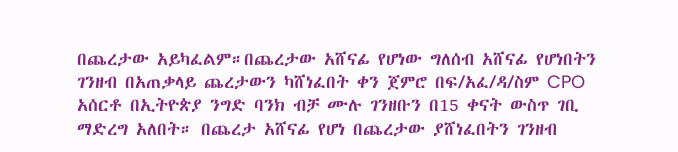በጨረታው አይካፈልም።በጨረታው አሸናፊ የሆነው ግለሰብ አሸናፊ የሆነበትን ገንዘብ በአጠቃላይ ጨረታውን ካሸነፈበት ቀን ጀምሮ በፍ/አፈ/ዳ/ስም CPO አሰርቶ በኢትዮጵያ ንግድ ባንክ ብቻ ሙሉ ገንዘቡን በ15 ቀናት ውስጥ ገቢ ማድረግ አለበት። በጨረታ አሸናፊ የሆነ በጨረታው ያሸነፈበትን ገንዘብ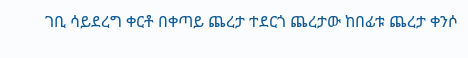ገቢ ሳይደረግ ቀርቶ በቀጣይ ጨረታ ተደርጎ ጨረታው ከበፊቱ ጨረታ ቀንሶ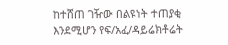ከተሸጠ ገዥው በልዩነት ተጠያቂ እንደሚሆን የፍ/አፈ/ዳይሬክቶሬት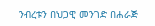ንብረቱን በህጋዊ መንገድ በሐራጅ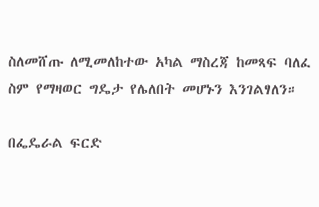ስለመሸጡ ለሚመለከተው አካል ማስረጃ ከመጻፍ ባለፈ ስም የማዛወር ግዴታ የሌለበት መሆኑን እንገልፃለን።

በፌዴራል ፍርድ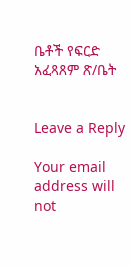ቤቶች የፍርድ አፈጻጸም ጽ/ቤት


Leave a Reply

Your email address will not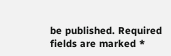be published. Required fields are marked *